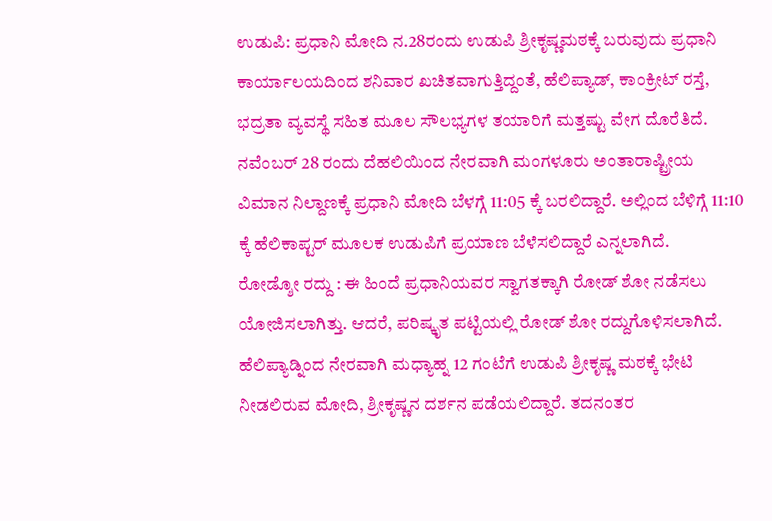ಉಡುಪಿ: ಪ್ರಧಾನಿ ಮೋದಿ ನ.28ರಂದು ಉಡುಪಿ ಶ್ರೀಕೃಷ್ಣಮಠಕ್ಕೆ ಬರುವುದು ಪ್ರಧಾನಿ ಕಾರ್ಯಾಲಯದಿಂದ ಶನಿವಾರ ಖಚಿತವಾಗುತ್ತಿದ್ದಂತೆ, ಹೆಲಿಪ್ಯಾಡ್, ಕಾಂಕ್ರೀಟ್ ರಸ್ತೆ, ಭದ್ರತಾ ವ್ಯವಸ್ಥೆ ಸಹಿತ ಮೂಲ ಸೌಲಭ್ಯಗಳ ತಯಾರಿಗೆ ಮತ್ತಷ್ಟು ವೇಗ ದೊರೆತಿದೆ.
ನವೆಂಬರ್ 28 ರಂದು ದೆಹಲಿಯಿಂದ ನೇರವಾಗಿ ಮಂಗಳೂರು ಅಂತಾರಾಷ್ಟ್ರೀಯ ವಿಮಾನ ನಿಲ್ದಾಣಕ್ಕೆ ಪ್ರಧಾನಿ ಮೋದಿ ಬೆಳಗ್ಗೆ 11:05 ಕ್ಕೆ ಬರಲಿದ್ದಾರೆ. ಅಲ್ಲಿಂದ ಬೆಳಿಗ್ಗೆ 11:10 ಕ್ಕೆ ಹೆಲಿಕಾಪ್ಟರ್ ಮೂಲಕ ಉಡುಪಿಗೆ ಪ್ರಯಾಣ ಬೆಳೆಸಲಿದ್ದಾರೆ ಎನ್ನಲಾಗಿದೆ.
ರೋಡ್ಶೋ ರದ್ದು : ಈ ಹಿಂದೆ ಪ್ರಧಾನಿಯವರ ಸ್ವಾಗತಕ್ಕಾಗಿ ರೋಡ್ ಶೋ ನಡೆಸಲು ಯೋಜಿಸಲಾಗಿತ್ತು. ಆದರೆ, ಪರಿಷ್ಕೃತ ಪಟ್ಟಿಯಲ್ಲಿ ರೋಡ್ ಶೋ ರದ್ದುಗೊಳಿಸಲಾಗಿದೆ. ಹೆಲಿಪ್ಯಾಡ್ನಿಂದ ನೇರವಾಗಿ ಮಧ್ಯಾಹ್ನ 12 ಗಂಟೆಗೆ ಉಡುಪಿ ಶ್ರೀಕೃಷ್ಣ ಮಠಕ್ಕೆ ಭೇಟಿ ನೀಡಲಿರುವ ಮೋದಿ, ಶ್ರೀಕೃಷ್ಣನ ದರ್ಶನ ಪಡೆಯಲಿದ್ದಾರೆ. ತದನಂತರ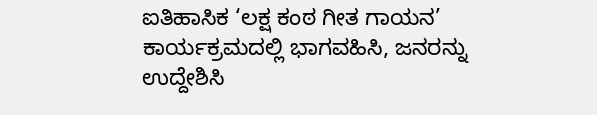ಐತಿಹಾಸಿಕ ‘ಲಕ್ಷ ಕಂಠ ಗೀತ ಗಾಯನ’ ಕಾರ್ಯಕ್ರಮದಲ್ಲಿ ಭಾಗವಹಿಸಿ, ಜನರನ್ನು ಉದ್ದೇಶಿಸಿ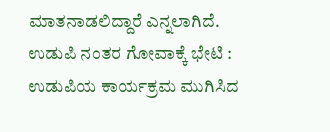ಮಾತನಾಡಲಿದ್ದಾರೆ ಎನ್ನಲಾಗಿದೆ.
ಉಡುಪಿ ನಂತರ ಗೋವಾಕ್ಕೆ ಭೇಟಿ : ಉಡುಪಿಯ ಕಾರ್ಯಕ್ರಮ ಮುಗಿಸಿದ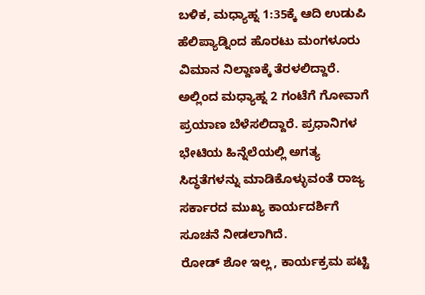ಬಳಿಕ, ಮಧ್ಯಾಹ್ನ 1:35ಕ್ಕೆ ಆದಿ ಉಡುಪಿ ಹೆಲಿಪ್ಯಾಡ್ನಿಂದ ಹೊರಟು ಮಂಗಳೂರು ವಿಮಾನ ನಿಲ್ದಾಣಕ್ಕೆ ತೆರಳಲಿದ್ದಾರೆ. ಅಲ್ಲಿಂದ ಮಧ್ಯಾಹ್ನ 2 ಗಂಟೆಗೆ ಗೋವಾಗೆ ಪ್ರಯಾಣ ಬೆಳೆಸಲಿದ್ದಾರೆ. ಪ್ರಧಾನಿಗಳ ಭೇಟಿಯ ಹಿನ್ನೆಲೆಯಲ್ಲಿ ಅಗತ್ಯ ಸಿದ್ಧತೆಗಳನ್ನು ಮಾಡಿಕೊಳ್ಳುವಂತೆ ರಾಜ್ಯ ಸರ್ಕಾರದ ಮುಖ್ಯ ಕಾರ್ಯದರ್ಶಿಗೆ ಸೂಚನೆ ನೀಡಲಾಗಿದೆ.
ರೋಡ್ ಶೋ ಇಲ್ಲ, ಕಾರ್ಯಕ್ರಮ ಪಟ್ಟಿ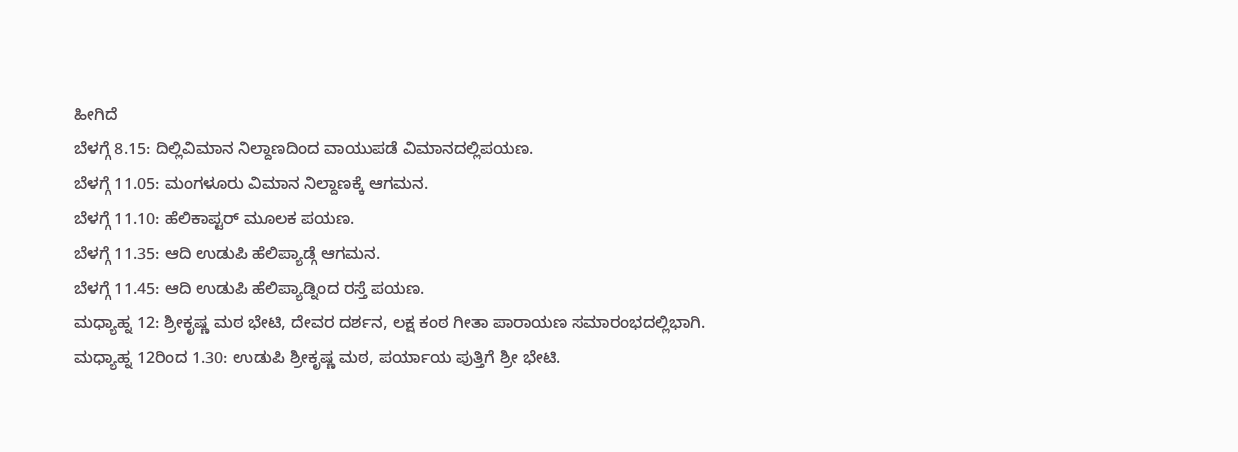ಹೀಗಿದೆ
ಬೆಳಗ್ಗೆ 8.15: ದಿಲ್ಲಿವಿಮಾನ ನಿಲ್ದಾಣದಿಂದ ವಾಯುಪಡೆ ವಿಮಾನದಲ್ಲಿಪಯಣ.
ಬೆಳಗ್ಗೆ 11.05: ಮಂಗಳೂರು ವಿಮಾನ ನಿಲ್ದಾಣಕ್ಕೆ ಆಗಮನ.
ಬೆಳಗ್ಗೆ 11.10: ಹೆಲಿಕಾಪ್ಟರ್ ಮೂಲಕ ಪಯಣ.
ಬೆಳಗ್ಗೆ 11.35: ಆದಿ ಉಡುಪಿ ಹೆಲಿಪ್ಯಾಡ್ಗೆ ಆಗಮನ.
ಬೆಳಗ್ಗೆ 11.45: ಆದಿ ಉಡುಪಿ ಹೆಲಿಪ್ಯಾಡ್ನಿಂದ ರಸ್ತೆ ಪಯಣ.
ಮಧ್ಯಾಹ್ನ 12: ಶ್ರೀಕೃಷ್ಣ ಮಠ ಭೇಟಿ, ದೇವರ ದರ್ಶನ, ಲಕ್ಷ ಕಂಠ ಗೀತಾ ಪಾರಾಯಣ ಸಮಾರಂಭದಲ್ಲಿಭಾಗಿ.
ಮಧ್ಯಾಹ್ನ 12ರಿಂದ 1.30: ಉಡುಪಿ ಶ್ರೀಕೃಷ್ಣ ಮಠ, ಪರ್ಯಾಯ ಪುತ್ತಿಗೆ ಶ್ರೀ ಭೇಟಿ.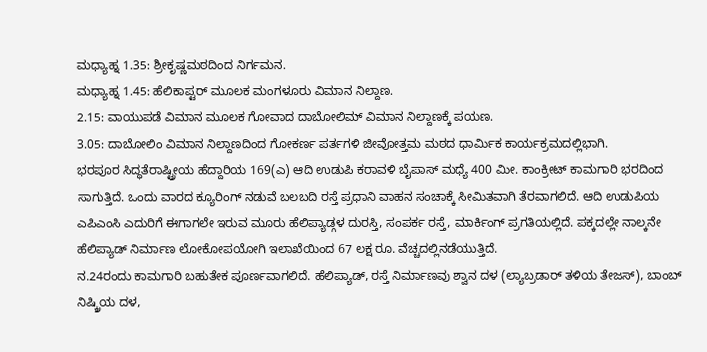ಮಧ್ಯಾಹ್ನ 1.35: ಶ್ರೀಕೃಷ್ಣಮಠದಿಂದ ನಿರ್ಗಮನ.
ಮಧ್ಯಾಹ್ನ 1.45: ಹೆಲಿಕಾಪ್ಟರ್ ಮೂಲಕ ಮಂಗಳೂರು ವಿಮಾನ ನಿಲ್ದಾಣ.
2.15: ವಾಯುಪಡೆ ವಿಮಾನ ಮೂಲಕ ಗೋವಾದ ದಾಬೋಲಿಮ್ ವಿಮಾನ ನಿಲ್ದಾಣಕ್ಕೆ ಪಯಣ.
3.05: ದಾಬೋಲಿಂ ವಿಮಾನ ನಿಲ್ದಾಣದಿಂದ ಗೋಕರ್ಣ ಪರ್ತಗಳಿ ಜೀವೋತ್ತಮ ಮಠದ ಧಾರ್ಮಿಕ ಕಾರ್ಯಕ್ರಮದಲ್ಲಿಭಾಗಿ.
ಭರಪೂರ ಸಿದ್ಧತೆರಾಷ್ಟ್ರೀಯ ಹೆದ್ದಾರಿಯ 169(ಎ) ಆದಿ ಉಡುಪಿ ಕರಾವಳಿ ಬೈಪಾಸ್ ಮಧ್ಯೆ 400 ಮೀ. ಕಾಂಕ್ರೀಟ್ ಕಾಮಗಾರಿ ಭರದಿಂದ ಸಾಗುತ್ತಿದೆ. ಒಂದು ವಾರದ ಕ್ಯೂರಿಂಗ್ ನಡುವೆ ಬಲಬದಿ ರಸ್ತೆ ಪ್ರಧಾನಿ ವಾಹನ ಸಂಚಾಕ್ಕೆ ಸೀಮಿತವಾಗಿ ತೆರವಾಗಲಿದೆ. ಆದಿ ಉಡುಪಿಯ ಎಪಿಎಂಸಿ ಎದುರಿಗೆ ಈಗಾಗಲೇ ಇರುವ ಮೂರು ಹೆಲಿಪ್ಯಾಡ್ಗಳ ದುರಸ್ತಿ, ಸಂಪರ್ಕ ರಸ್ತೆ, ಮಾರ್ಕಿಂಗ್ ಪ್ರಗತಿಯಲ್ಲಿದೆ. ಪಕ್ಕದಲ್ಲೇ ನಾಲ್ಕನೇ ಹೆಲಿಪ್ಯಾಡ್ ನಿರ್ಮಾಣ ಲೋಕೋಪಯೋಗಿ ಇಲಾಖೆಯಿಂದ 67 ಲಕ್ಷ ರೂ. ವೆಚ್ಚದಲ್ಲಿನಡೆಯುತ್ತಿದೆ.
ನ.24ರಂದು ಕಾಮಗಾರಿ ಬಹುತೇಕ ಪೂರ್ಣವಾಗಲಿದೆ. ಹೆಲಿಪ್ಯಾಡ್, ರಸ್ತೆ ನಿರ್ಮಾಣವು ಶ್ವಾನ ದಳ (ಲ್ಯಾಬ್ರಡಾರ್ ತಳಿಯ ತೇಜಸ್), ಬಾಂಬ್ ನಿಷ್ಕ್ರಿಯ ದಳ,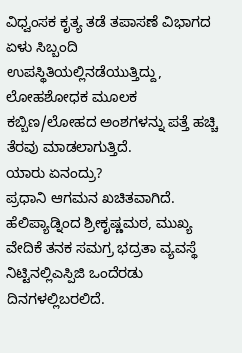ವಿಧ್ವಂಸಕ ಕೃತ್ಯ ತಡೆ ತಪಾಸಣೆ ವಿಭಾಗದ ಏಳು ಸಿಬ್ಬಂದಿ ಉಪಸ್ಥಿತಿಯಲ್ಲಿನಡೆಯುತ್ತಿದ್ದು, ಲೋಹಶೋಧಕ ಮೂಲಕ ಕಬ್ಬಿಣ/ಲೋಹದ ಅಂಶಗಳನ್ನು ಪತ್ತೆ ಹಚ್ಚಿ ತೆರವು ಮಾಡಲಾಗುತ್ತಿದೆ.
ಯಾರು ಏನಂದ್ರು?
ಪ್ರಧಾನಿ ಆಗಮನ ಖಚಿತವಾಗಿದೆ. ಹೆಲಿಪ್ಯಾಡ್ನಿಂದ ಶ್ರೀಕೃಷ್ಣಮಠ, ಮುಖ್ಯ ವೇದಿಕೆ ತನಕ ಸಮಗ್ರ ಭದ್ರತಾ ವ್ಯವಸ್ಥೆ ನಿಟ್ಟಿನಲ್ಲಿಎಸ್ಪಿಜಿ ಒಂದೆರಡು ದಿನಗಳಲ್ಲಿಬರಲಿದೆ.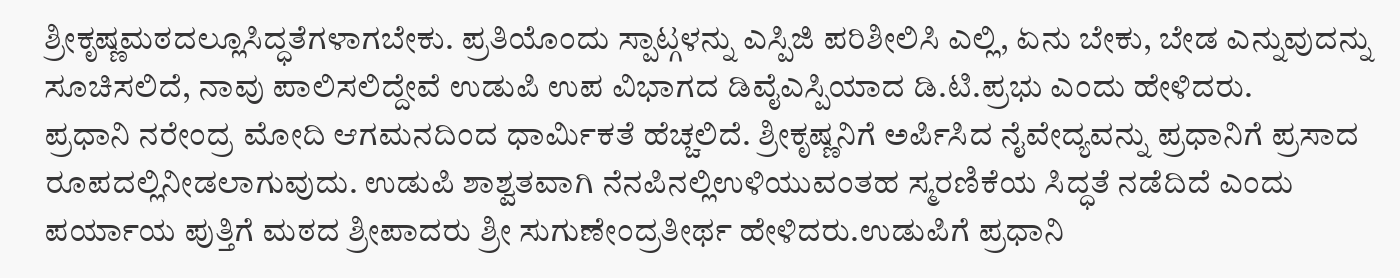ಶ್ರೀಕೃಷ್ಣಮಠದಲ್ಲೂಸಿದ್ಧತೆಗಳಾಗಬೇಕು. ಪ್ರತಿಯೊಂದು ಸ್ಪಾಟ್ಗಳನ್ನು ಎಸ್ಪಿಜಿ ಪರಿಶೀಲಿಸಿ ಎಲ್ಲಿ, ಏನು ಬೇಕು, ಬೇಡ ಎನ್ನುವುದನ್ನು ಸೂಚಿಸಲಿದೆ, ನಾವು ಪಾಲಿಸಲಿದ್ದೇವೆ ಉಡುಪಿ ಉಪ ವಿಭಾಗದ ಡಿವೈಎಸ್ಪಿಯಾದ ಡಿ.ಟಿ.ಪ್ರಭು ಎಂದು ಹೇಳಿದರು.
ಪ್ರಧಾನಿ ನರೇಂದ್ರ ಮೋದಿ ಆಗಮನದಿಂದ ಧಾರ್ಮಿಕತೆ ಹೆಚ್ಚಲಿದೆ. ಶ್ರೀಕೃಷ್ಣನಿಗೆ ಅರ್ಪಿಸಿದ ನೈವೇದ್ಯವನ್ನು ಪ್ರಧಾನಿಗೆ ಪ್ರಸಾದ ರೂಪದಲ್ಲಿನೀಡಲಾಗುವುದು. ಉಡುಪಿ ಶಾಶ್ವತವಾಗಿ ನೆನಪಿನಲ್ಲಿಉಳಿಯುವಂತಹ ಸ್ಮರಣಿಕೆಯ ಸಿದ್ಧತೆ ನಡೆದಿದೆ ಎಂದು ಪರ್ಯಾಯ ಪುತ್ತಿಗೆ ಮಠದ ಶ್ರೀಪಾದರು ಶ್ರೀ ಸುಗುಣೇಂದ್ರತೀರ್ಥ ಹೇಳಿದರು.ಉಡುಪಿಗೆ ಪ್ರಧಾನಿ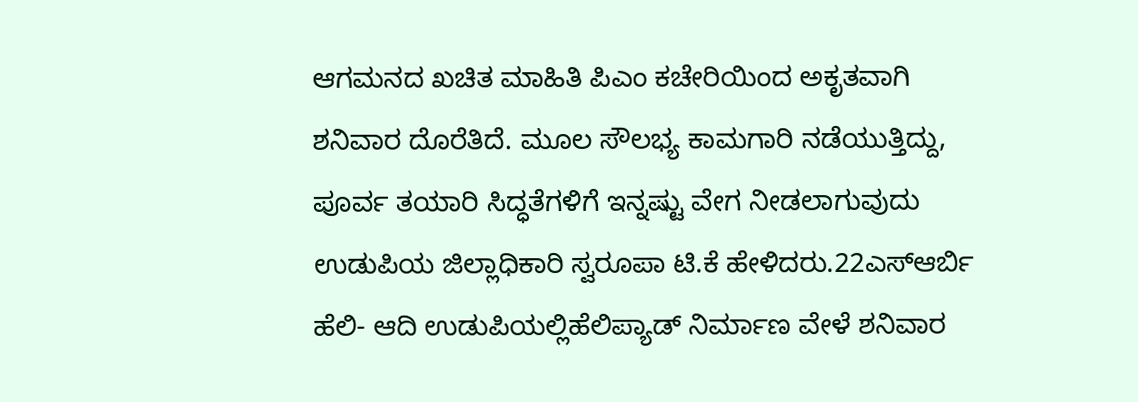ಆಗಮನದ ಖಚಿತ ಮಾಹಿತಿ ಪಿಎಂ ಕಚೇರಿಯಿಂದ ಅಕೃತವಾಗಿ ಶನಿವಾರ ದೊರೆತಿದೆ. ಮೂಲ ಸೌಲಭ್ಯ ಕಾಮಗಾರಿ ನಡೆಯುತ್ತಿದ್ದು, ಪೂರ್ವ ತಯಾರಿ ಸಿದ್ಧತೆಗಳಿಗೆ ಇನ್ನಷ್ಟು ವೇಗ ನೀಡಲಾಗುವುದು ಉಡುಪಿಯ ಜಿಲ್ಲಾಧಿಕಾರಿ ಸ್ವರೂಪಾ ಟಿ.ಕೆ ಹೇಳಿದರು.22ಎಸ್ಆರ್ಬಿ ಹೆಲಿ- ಆದಿ ಉಡುಪಿಯಲ್ಲಿಹೆಲಿಪ್ಯಾಡ್ ನಿರ್ಮಾಣ ವೇಳೆ ಶನಿವಾರ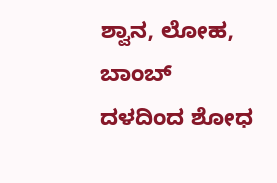ಶ್ವಾನ, ಲೋಹ, ಬಾಂಬ್ ದಳದಿಂದ ಶೋಧ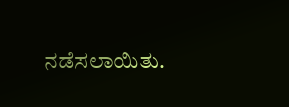ನಡೆಸಲಾಯಿತು.